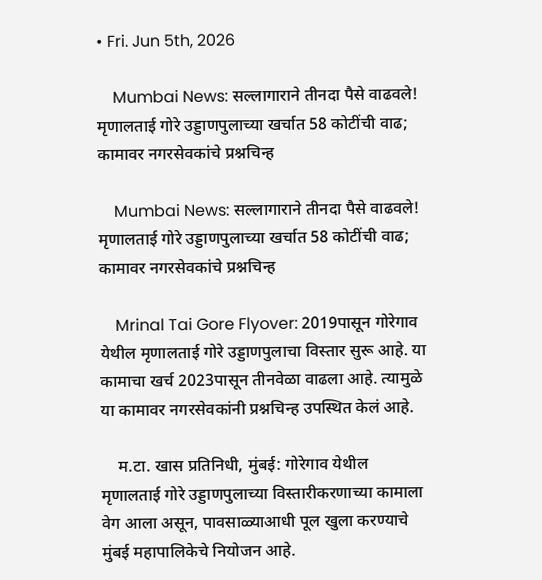• Fri. Jun 5th, 2026

    Mumbai News: सल्लागाराने तीनदा पैसे वाढवले! मृणालताई गोरे उड्डाणपुलाच्या खर्चात 58 कोटींची वाढ; कामावर नगरसेवकांचे प्रश्नचिन्ह

    Mumbai News: सल्लागाराने तीनदा पैसे वाढवले! मृणालताई गोरे उड्डाणपुलाच्या खर्चात 58 कोटींची वाढ; कामावर नगरसेवकांचे प्रश्नचिन्ह

    Mrinal Tai Gore Flyover: 2019पासून गोरेगाव येथील मृणालताई गोरे उड्डाणपुलाचा विस्तार सुरू आहे. या कामाचा खर्च 2023पासून तीनवेळा वाढला आहे. त्यामुळे या कामावर नगरसेवकांनी प्रश्नचिन्ह उपस्थित केलं आहे.

    म.टा. खास प्रतिनिधी, मुंबई: गोरेगाव येथील मृणालताई गोरे उड्डाणपुलाच्या विस्तारीकरणाच्या कामाला वेग आला असून, पावसाळ्याआधी पूल खुला करण्याचे मुंबई महापालिकेचे नियोजन आहे.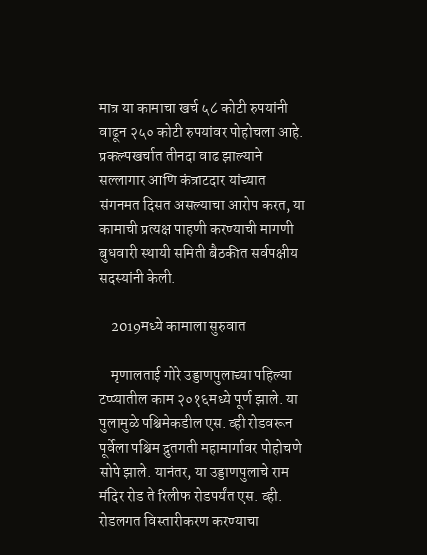मात्र या कामाचा खर्च ५८ कोटी रुपयांनी वाढून २५० कोटी रुपयांवर पोहोचला आहे. प्रकल्पखर्चात तीनदा वाढ झाल्याने सल्लागार आणि कंत्राटदार यांच्यात संगनमत दिसत असल्याचा आरोप करत, या कामाची प्रत्यक्ष पाहणी करण्याची मागणी बुधवारी स्थायी समिती बैठकीत सर्वपक्षीय सदस्यांनी केली.

    2019मध्ये कामाला सुरुवात

    मृणालताई गोरे उड्डाणपुलाच्या पहिल्या टप्प्यातील काम २०१६मध्ये पूर्ण झाले. या पुलामुळे पश्चिमेकडील एस. व्ही रोडवरून पूर्वेला पश्चिम द्रुतगती महामार्गावर पोहोचणे सोपे झाले. यानंतर, या उड्डाणपुलाचे राम मंदिर रोड ते रिलीफ रोडपर्यंत एस. व्ही. रोडलगत विस्तारीकरण करण्याचा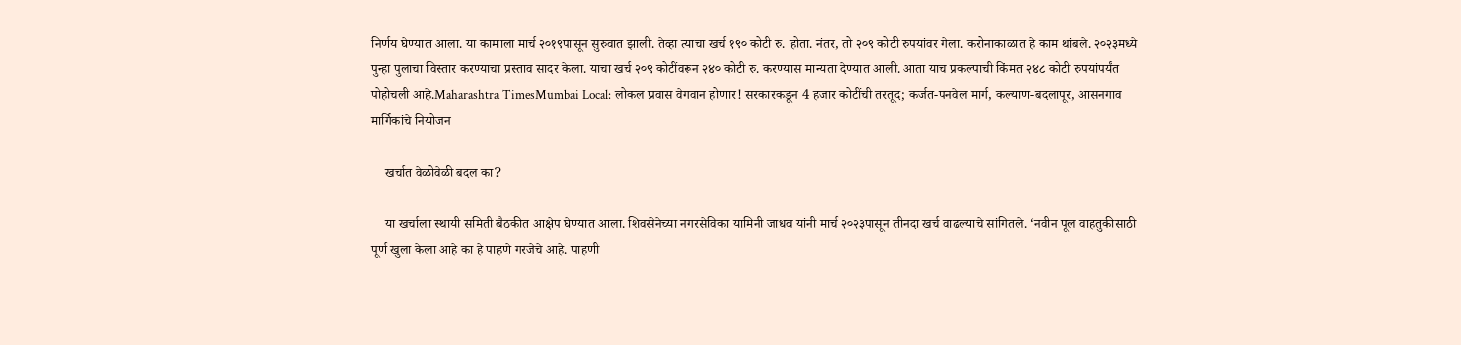निर्णय घेण्यात आला. या कामाला मार्च २०१९पासून सुरुवात झाली. तेव्हा त्याचा खर्च १९० कोटी रु. होता. नंतर, तो २०९ कोटी रुपयांवर गेला. करोनाकाळात हे काम थांबले. २०२३मध्ये पुन्हा पुलाचा विस्तार करण्याचा प्रस्ताव सादर केला. याचा खर्च २०९ कोटींवरून २४० कोटी रु. करण्यास मान्यता देण्यात आली. आता याच प्रकल्पाची किंमत २४८ कोटी रुपयांपर्यंत पोहोचली आहे.Maharashtra TimesMumbai Local: लोकल प्रवास वेगवान होणार! सरकारकडून 4 हजार कोटींची तरतूद; कर्जत-पनवेल मार्ग, कल्याण-बदलापूर, आसनगाव मार्गिकांचे नियोजन

    खर्चात वेळोवेळी बदल का?

    या खर्चाला स्थायी समिती बैठकीत आक्षेप घेण्यात आला. शिवसेनेच्या नगरसेविका यामिनी जाधव यांनी मार्च २०२३पासून तीनदा खर्च वाढल्याचे सांगितले. ‘नवीन पूल वाहतुकीसाठी पूर्ण खुला केला आहे का हे पाहणे गरजेचे आहे. पाहणी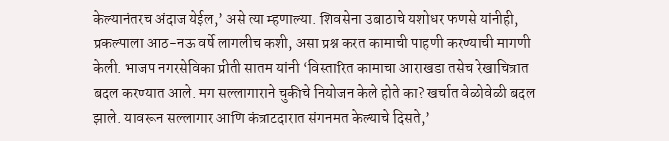केल्यानंतरच अंदाज येईल,’ असे त्या म्हणाल्या. शिवसेना उबाठाचे यशोधर फणसे यांनीही, प्रकल्पाला आठ-नऊ वर्षे लागलीच कशी, असा प्रश्न करत कामाची पाहणी करण्याची मागणी केली. भाजप नगरसेविका प्रीती सातम यांनी ‘विस्तारित कामाचा आराखडा तसेच रेखाचित्रात बदल करण्यात आले. मग सल्लागाराने चुकीचे नियोजन केले होते का? खर्चात वेळोवेळी बदल झाले. यावरून सल्लागार आणि कंत्राटदारात संगनमत केल्याचे दिसते,’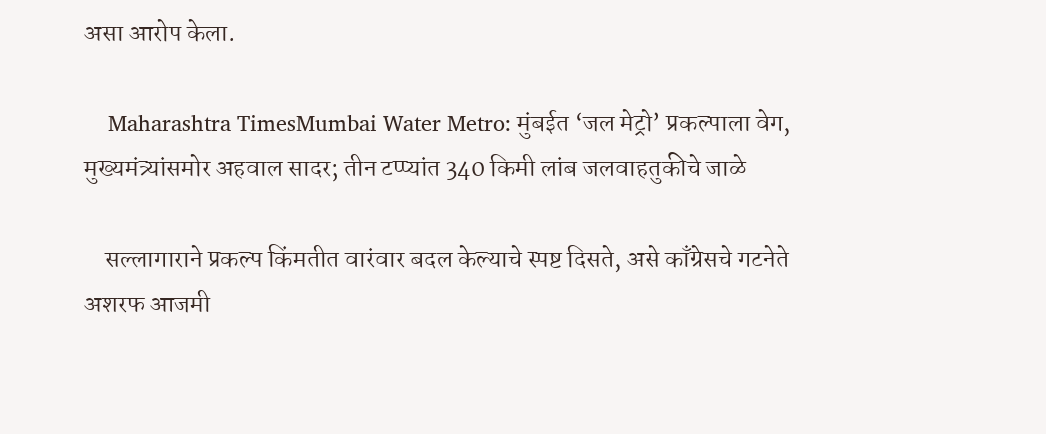असा आरोप केला.

    Maharashtra TimesMumbai Water Metro: मुंबईत ‘जल मेट्रो’ प्रकल्पाला वेग, मुख्यमंत्र्यांसमोर अहवाल सादर; तीन टप्प्यांत 340 किमी लांब जलवाहतुकीचे जाळे

    सल्लागाराने प्रकल्प किंमतीत वारंवार बदल केल्याचे स्पष्ट दिसते, असे काँग्रेसचे गटनेते अशरफ आजमी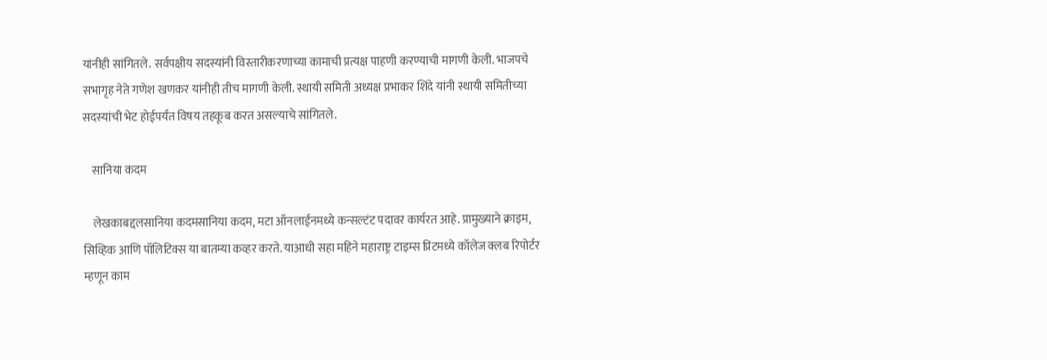यांनीही सांगितले. सर्वपक्षीय सदस्यांनी विस्तारीकरणाच्या कामाची प्रत्यक्ष पाहणी करण्याची मागणी केली. भाजपचे सभागृह नेते गणेश खणकर यांनीही तीच मागणी केली. स्थायी समिती अध्यक्ष प्रभाकर शिंदे यांनी स्थायी समितीच्या सदस्यांची भेट होईपर्यंत विषय तहकूब करत असल्याचे सांगितले.

    सानिया कदम

    लेखकाबद्दलसानिया कदमसानिया कदम, मटा ऑनलाईनमध्ये कन्सल्टंट पदावर कार्यरत आहे. प्रामुख्याने क्राइम, सिव्हिक आणि पॉलिटिक्स या बातम्या कव्हर करते. याआधी सहा महिने महाराष्ट्र टाइम्स प्रिंटमध्ये कॉलेज क्लब रिपोर्टर म्हणून काम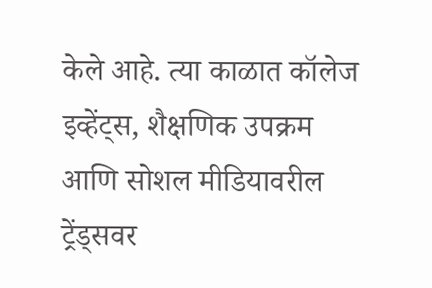केले आहे. त्या काळात कॉलेज इव्हेंट्स, शैक्षणिक उपक्रम आणि सोशल मीडियावरील ट्रेंड्सवर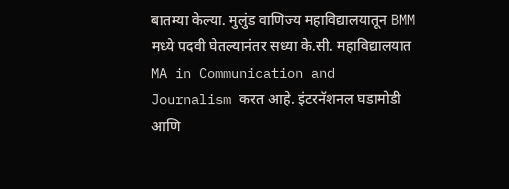बातम्या केल्या. मुलुंड वाणिज्य महाविद्यालयातून BMM मध्ये पदवी घेतल्यानंतर सध्या के.सी. महाविद्यालयात MA in Communication and Journalism करत आहे. इंटरनॅशनल घडामोडी आणि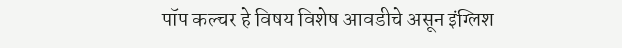पॉप कल्चर हे विषय विशेष आवडीचे असून इंग्लिश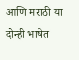आणि मराठी या दोन्ही भाषेत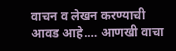वाचन व लेखन करण्याची आवड आहे.… आणखी वाचा